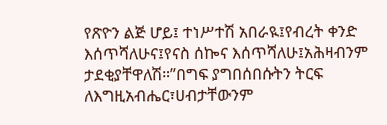የጽዮን ልጅ ሆይ፤ ተነሥተሽ አበራዪ፤የብረት ቀንድ እሰጥሻለሁና፤የናስ ሰኰና እሰጥሻለሁ፤አሕዛብንም ታደቂያቸዋለሽ።”በግፍ ያግበሰበሱትን ትርፍ ለእግዚአብሔር፣ሀብታቸውንም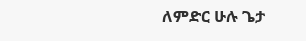ለምድር ሁሉ ጌታ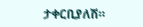ታቀርቢያለሽ።